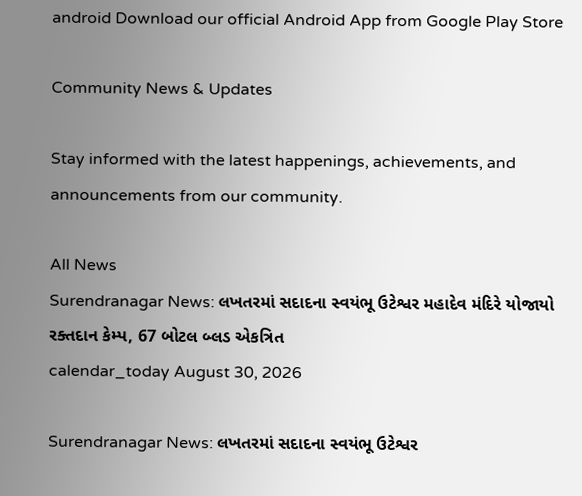android Download our official Android App from Google Play Store

Community News & Updates

Stay informed with the latest happenings, achievements, and announcements from our community.

All News
Surendranagar News: લખતરમાં સદાદના સ્વયંભૂ ઉટેશ્વર મહાદેવ મંદિરે યોજાયો રક્તદાન કેમ્પ, 67 બોટલ બ્લડ એકત્રિત
calendar_today August 30, 2026

Surendranagar News: લખતરમાં સદાદના સ્વયંભૂ ઉટેશ્વર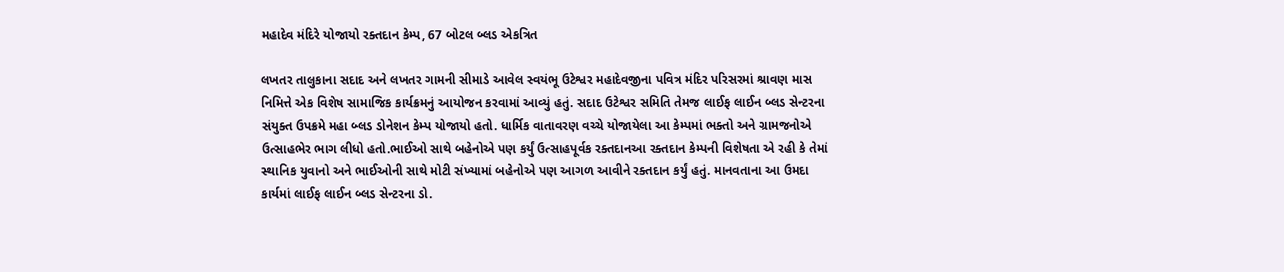મહાદેવ મંદિરે યોજાયો રક્તદાન કેમ્પ, 67 બોટલ બ્લડ એકત્રિત

લખતર તાલુકાના સદાદ અને લખતર ગામની સીમાડે આવેલ સ્વયંભૂ ઉટેશ્વર મહાદેવજીના પવિત્ર મંદિર પરિસરમાં શ્રાવણ માસ નિમિત્તે એક વિશેષ સામાજિક કાર્યક્રમનું આયોજન કરવામાં આવ્યું હતું. સદાદ ઉટેશ્વર સમિતિ તેમજ લાઈફ લાઈન બ્લડ સેન્ટરના સંયુક્ત ઉપક્રમે મહા બ્લડ ડોનેશન કેમ્પ યોજાયો હતો. ધાર્મિક વાતાવરણ વચ્ચે યોજાયેલા આ કેમ્પમાં ભક્તો અને ગ્રામજનોએ ઉત્સાહભેર ભાગ લીધો હતો.ભાઈઓ સાથે બહેનોએ પણ કર્યું ઉત્સાહપૂર્વક રક્તદાનઆ રક્તદાન કેમ્પની વિશેષતા એ રહી કે તેમાં સ્થાનિક યુવાનો અને ભાઈઓની સાથે મોટી સંખ્યામાં બહેનોએ પણ આગળ આવીને રક્તદાન કર્યું હતું. માનવતાના આ ઉમદા કાર્યમાં લાઈફ લાઈન બ્લડ સેન્ટરના ડો.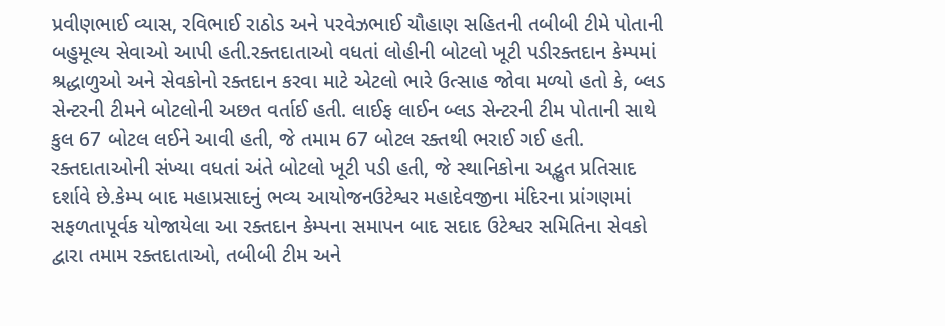પ્રવીણભાઈ વ્યાસ, રવિભાઈ રાઠોડ અને પરવેઝભાઈ ચૌહાણ સહિતની તબીબી ટીમે પોતાની બહુમૂલ્ય સેવાઓ આપી હતી.રક્તદાતાઓ વધતાં લોહીની બોટલો ખૂટી પડીરક્તદાન કેમ્પમાં શ્રદ્ધાળુઓ અને સેવકોનો રક્તદાન કરવા માટે એટલો ભારે ઉત્સાહ જોવા મળ્યો હતો કે, બ્લડ સેન્ટરની ટીમને બોટલોની અછત વર્તાઈ હતી. લાઈફ લાઈન બ્લડ સેન્ટરની ટીમ પોતાની સાથે કુલ 67 બોટલ લઈને આવી હતી, જે તમામ 67 બોટલ રક્તથી ભરાઈ ગઈ હતી. રક્તદાતાઓની સંખ્યા વધતાં અંતે બોટલો ખૂટી પડી હતી, જે સ્થાનિકોના અદ્ભુત પ્રતિસાદ દર્શાવે છે.કેમ્પ બાદ મહાપ્રસાદનું ભવ્ય આયોજનઉટેશ્વર મહાદેવજીના મંદિરના પ્રાંગણમાં સફળતાપૂર્વક યોજાયેલા આ રક્તદાન કેમ્પના સમાપન બાદ સદાદ ઉટેશ્વર સમિતિના સેવકો દ્વારા તમામ રક્તદાતાઓ, તબીબી ટીમ અને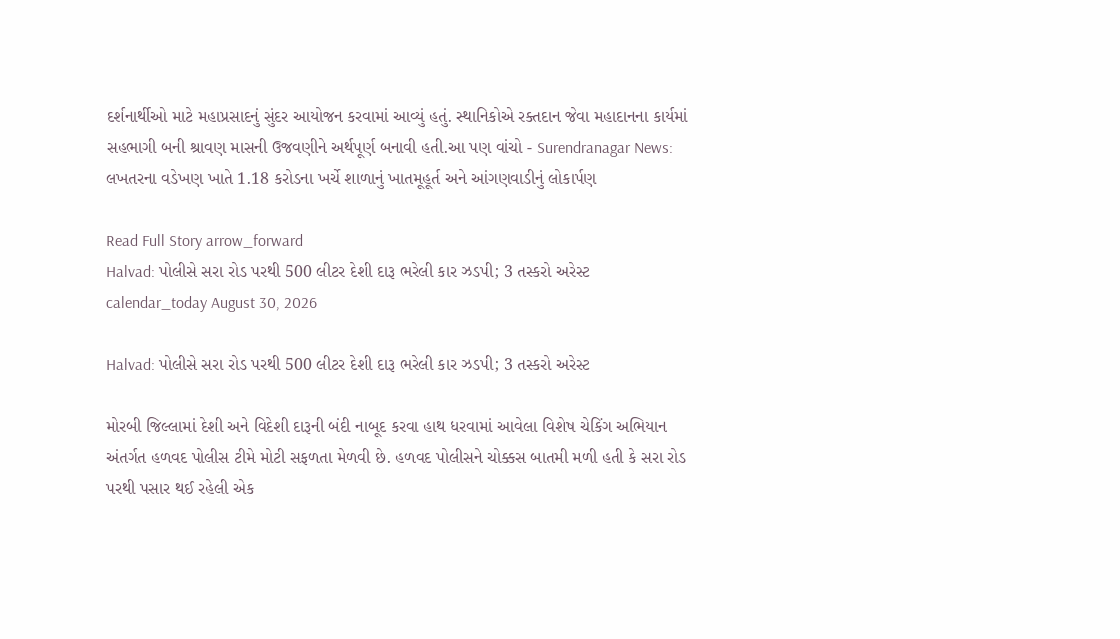દર્શનાર્થીઓ માટે મહાપ્રસાદનું સુંદર આયોજન કરવામાં આવ્યું હતું. સ્થાનિકોએ રક્તદાન જેવા મહાદાનના કાર્યમાં સહભાગી બની શ્રાવણ માસની ઉજવણીને અર્થપૂર્ણ બનાવી હતી.આ પણ વાંચો - Surendranagar News: લખતરના વડેખણ ખાતે 1.18 કરોડના ખર્ચે શાળાનું ખાતમૂહૂર્ત અને આંગણવાડીનું લોકાર્પણ

Read Full Story arrow_forward
Halvad: પોલીસે સરા રોડ પરથી 500 લીટર દેશી દારૂ ભરેલી કાર ઝડપી; 3 તસ્કરો અરેસ્ટ
calendar_today August 30, 2026

Halvad: પોલીસે સરા રોડ પરથી 500 લીટર દેશી દારૂ ભરેલી કાર ઝડપી; 3 તસ્કરો અરેસ્ટ

મોરબી જિલ્લામાં દેશી અને વિદેશી દારૂની બંદી નાબૂદ કરવા હાથ ધરવામાં આવેલા વિશેષ ચેકિંગ અભિયાન અંતર્ગત હળવદ પોલીસ ટીમે મોટી સફળતા મેળવી છે. હળવદ પોલીસને ચોક્કસ બાતમી મળી હતી કે સરા રોડ પરથી પસાર થઈ રહેલી એક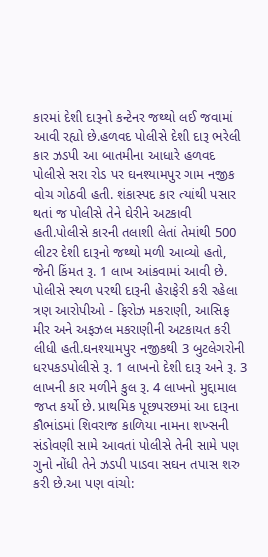કારમાં દેશી દારૂનો કન્ટેનર જથ્થો લઈ જવામાં આવી રહ્યો છે.હળવદ પોલીસે દેશી દારૂ ભરેલી કાર ઝડપી આ બાતમીના આધારે હળવદ પોલીસે સરા રોડ પર ઘનશ્યામપુર ગામ નજીક વોચ ગોઠવી હતી. શંકાસ્પદ કાર ત્યાંથી પસાર થતાં જ પોલીસે તેને ઘેરીને અટકાવી હતી.પોલીસે કારની તલાશી લેતાં તેમાંથી 500 લીટર દેશી દારૂનો જથ્થો મળી આવ્યો હતો, જેની કિંમત રૂ. 1 લાખ આંકવામાં આવી છે. પોલીસે સ્થળ પરથી દારૂની હેરાફેરી કરી રહેલા ત્રણ આરોપીઓ - ફિરોઝ મકરાણી, આસિફ મીર અને અફઝલ મકરાણીની અટકાયત કરી લીધી હતી.ઘનશ્યામપુર નજીકથી 3 બુટલેગરોની ધરપકડપોલીસે રૂ. 1 લાખનો દેશી દારૂ અને રૂ. 3 લાખની કાર મળીને કુલ રૂ. 4 લાખનો મુદ્દામાલ જપ્ત કર્યો છે. પ્રાથમિક પૂછપરછમાં આ દારૂના કૌભાંડમાં શિવરાજ કાળિયા નામના શખ્સની સંડોવણી સામે આવતાં પોલીસે તેની સામે પણ ગુનો નોંધી તેને ઝડપી પાડવા સઘન તપાસ શરુ કરી છે.આ પણ વાંચો: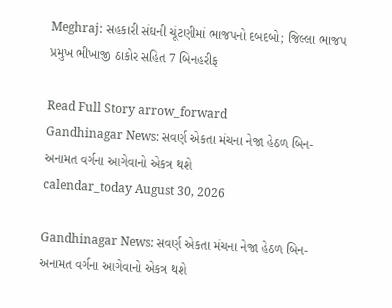Meghraj: સહકારી સંઘની ચૂંટણીમાં ભાજપનો દબદબો; જિલ્લા ભાજપ પ્રમુખ ભીખાજી ઠાકોર સહિત 7 બિનહરીફ

Read Full Story arrow_forward
Gandhinagar News: સવર્ણ એકતા મંચના નેજા હેઠળ બિન-અનામત વર્ગના આગેવાનો એકત્ર થશે
calendar_today August 30, 2026

Gandhinagar News: સવર્ણ એકતા મંચના નેજા હેઠળ બિન-અનામત વર્ગના આગેવાનો એકત્ર થશે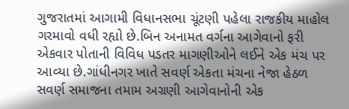ગુજરાતમાં આગામી વિધાનસભા ચૂંટણી પહેલા રાજકીય માહોલ ગરમાવો વધી રહ્યો છે.બિન અનામત વર્ગના આગેવાનો ફરી એકવાર પોતાની વિવિધ પડતર માગણીઓને લઈને એક મંચ પર આવ્યા છે.ગાંધીનગર ખાતે સવર્ણ એકતા મંચના નેજા હેઠળ સવર્ણ સમાજના તમામ અગ્રણી આગેવાનોની એક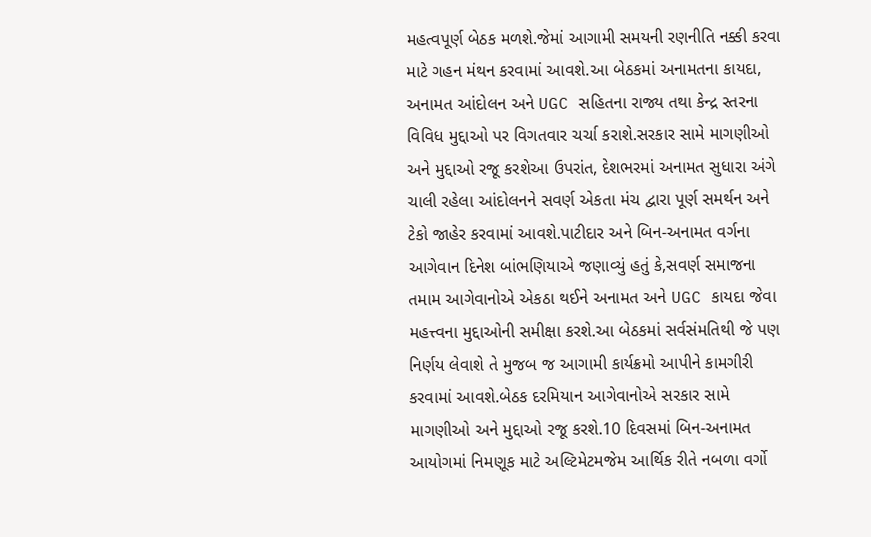મહત્વપૂર્ણ બેઠક મળશે.જેમાં આગામી સમયની રણનીતિ નક્કી કરવા માટે ગહન મંથન કરવામાં આવશે.આ બેઠકમાં અનામતના કાયદા, અનામત આંદોલન અને UGC સહિતના રાજ્ય તથા કેન્દ્ર સ્તરના વિવિધ મુદ્દાઓ પર વિગતવાર ચર્ચા કરાશે.સરકાર સામે માગણીઓ અને મુદ્દાઓ રજૂ કરશેઆ ઉપરાંત, દેશભરમાં અનામત સુધારા અંગે ચાલી રહેલા આંદોલનને સવર્ણ એકતા મંચ દ્વારા પૂર્ણ સમર્થન અને ટેકો જાહેર કરવામાં આવશે.પાટીદાર અને બિન-અનામત વર્ગના આગેવાન દિનેશ બાંભણિયાએ જણાવ્યું હતું કે,સવર્ણ સમાજના તમામ આગેવાનોએ એકઠા થઈને અનામત અને UGC કાયદા જેવા મહત્ત્વના મુદ્દાઓની સમીક્ષા કરશે.આ બેઠકમાં સર્વસંમતિથી જે પણ નિર્ણય લેવાશે તે મુજબ જ આગામી કાર્યક્રમો આપીને કામગીરી કરવામાં આવશે.બેઠક દરમિયાન આગેવાનોએ સરકાર સામે માગણીઓ અને મુદ્દાઓ રજૂ કરશે.10 દિવસમાં બિન-અનામત આયોગમાં નિમણૂક માટે અલ્ટિમેટમજેમ આર્થિક રીતે નબળા વર્ગો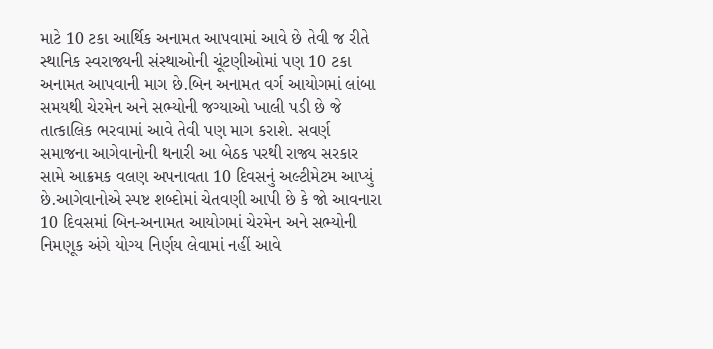માટે 10 ટકા આર્થિક અનામત આપવામાં આવે છે તેવી જ રીતે સ્થાનિક સ્વરાજ્યની સંસ્થાઓની ચૂંટણીઓમાં પણ 10 ટકા અનામત આપવાની માગ છે.બિન અનામત વર્ગ આયોગમાં લાંબા સમયથી ચેરમેન અને સભ્યોની જગ્યાઓ ખાલી પડી છે જે તાત્કાલિક ભરવામાં આવે તેવી પણ માગ કરાશે. સવર્ણ સમાજના આગેવાનોની થનારી આ બેઠક પરથી રાજ્ય સરકાર સામે આક્રમક વલણ અપનાવતા 10 દિવસનું અલ્ટીમેટમ આપ્યું છે.આગેવાનોએ સ્પષ્ટ શબ્દોમાં ચેતવણી આપી છે કે જો આવનારા 10 દિવસમાં બિન-અનામત આયોગમાં ચેરમેન અને સભ્યોની નિમણૂક અંગે યોગ્ય નિર્ણય લેવામાં નહીં આવે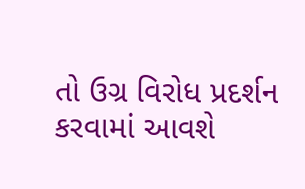તો ઉગ્ર વિરોધ પ્રદર્શન કરવામાં આવશે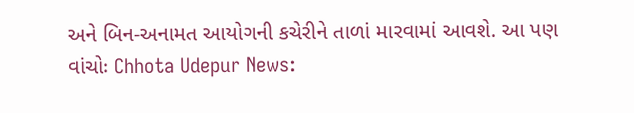અને બિન-અનામત આયોગની કચેરીને તાળાં મારવામાં આવશે. આ પણ વાંચોઃ Chhota Udepur News: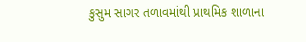કુસુમ સાગર તળાવમાંથી પ્રાથમિક શાળાના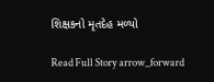શિક્ષકનો મૃતદેહ મળ્યો

Read Full Story arrow_forward